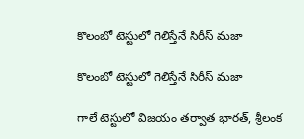కొలంబో టెస్టులో గెలిస్తేనే సిరీస్ మజా

కొలంబో టెస్టులో గెలిస్తేనే సిరీస్ మజా

గాలే టెస్టులో విజయం తర్వాత భారత్, శ్రీలంక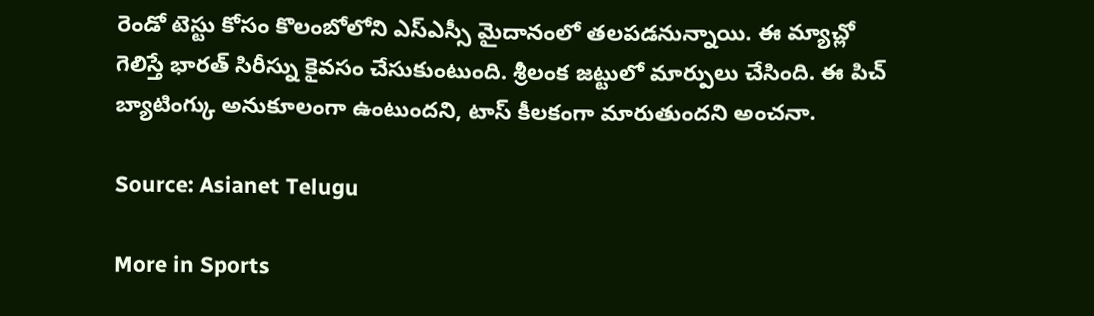రెండో టెస్టు కోసం కొలంబోలోని ఎస్ఎస్సీ మైదానంలో తలపడనున్నాయి. ఈ మ్యాచ్లో గెలిస్తే భారత్ సిరీస్ను కైవసం చేసుకుంటుంది. శ్రీలంక జట్టులో మార్పులు చేసింది. ఈ పిచ్ బ్యాటింగ్కు అనుకూలంగా ఉంటుందని, టాస్ కీలకంగా మారుతుందని అంచనా.

Source: Asianet Telugu

More in Sports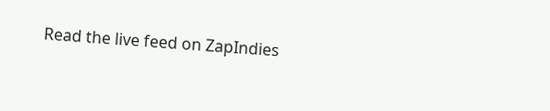Read the live feed on ZapIndies